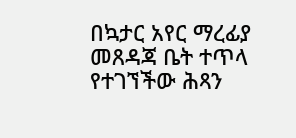በኳታር አየር ማረፊያ መጸዳጃ ቤት ተጥላ የተገኘችው ሕጻን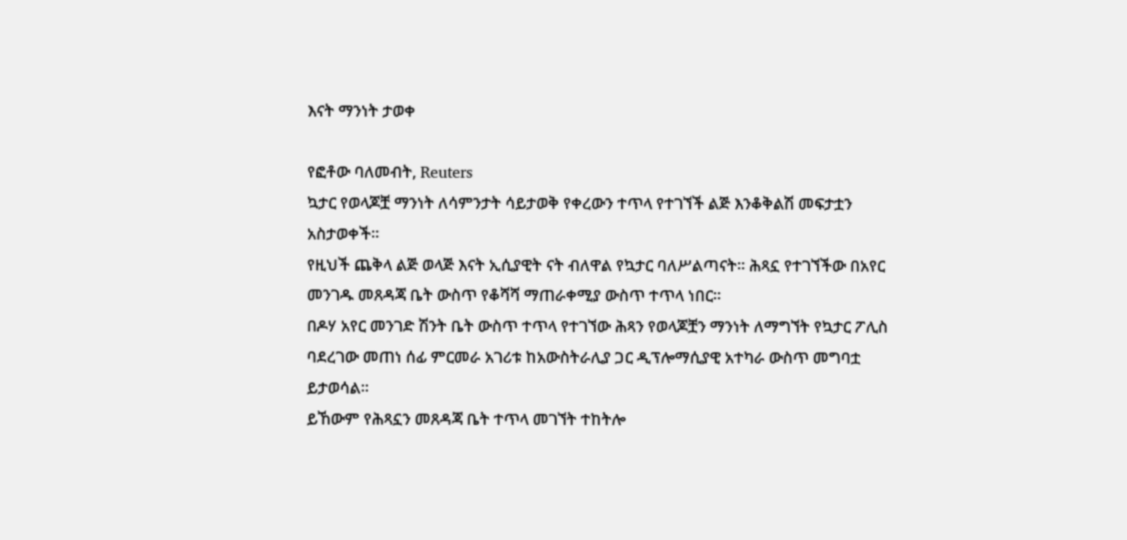እናት ማንነት ታወቀ

የፎቶው ባለመብት, Reuters
ኳታር የወላጆቿ ማንነት ለሳምንታት ሳይታወቅ የቀረውን ተጥላ የተገኘች ልጅ እንቆቅልሽ መፍታቷን አስታወቀች።
የዚህች ጨቅላ ልጅ ወላጅ እናት ኢሲያዊት ናት ብለዋል የኳታር ባለሥልጣናት። ሕጻኗ የተገኘችው በአየር መንገዱ መጸዳጃ ቤት ውስጥ የቆሻሻ ማጠራቀሚያ ውስጥ ተጥላ ነበር።
በዶሃ አየር መንገድ ሽንት ቤት ውስጥ ተጥላ የተገኘው ሕጻን የወላጆቿን ማንነት ለማግኘት የኳታር ፖሊስ ባደረገው መጠነ ሰፊ ምርመራ አገሪቱ ከአውስትራሊያ ጋር ዲፕሎማሲያዊ አተካራ ውስጥ መግባቷ ይታወሳል።
ይኸውም የሕጻኗን መጸዳጃ ቤት ተጥላ መገኘት ተከትሎ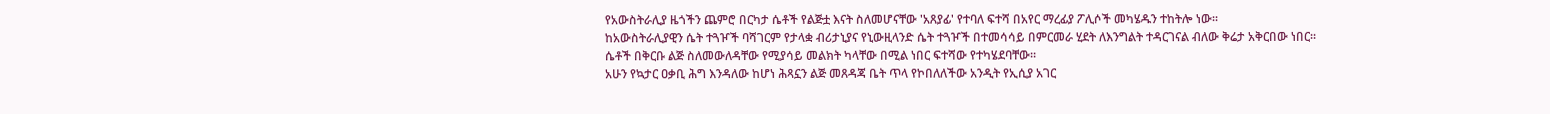የአውስትራሊያ ዜጎችን ጨምሮ በርካታ ሴቶች የልጅቷ እናት ስለመሆናቸው 'አጸያፊ' የተባለ ፍተሻ በአየር ማረፊያ ፖሊሶች መካሄዱን ተከትሎ ነው።
ከአውስትራሊያዊን ሴት ተጓዦች ባሻገርም የታላቋ ብሪታኒያና የኒውዚላንድ ሴት ተጓዦች በተመሳሳይ በምርመራ ሂደት ለእንግልት ተዳርገናል ብለው ቅሬታ አቅርበው ነበር።
ሴቶች በቅርቡ ልጅ ስለመውለዳቸው የሚያሳይ መልክት ካላቸው በሚል ነበር ፍተሻው የተካሄደባቸው።
አሁን የኳታር ዐቃቢ ሕግ እንዳለው ከሆነ ሕጻኗን ልጅ መጸዳጃ ቤት ጥላ የኮበለለችው አንዲት የኢሲያ አገር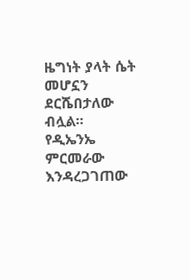ዜግነት ያላት ሴት መሆኗን ደርሼበታለው ብሏል።
የዲኤንኤ ምርመራው እንዳረጋገጠው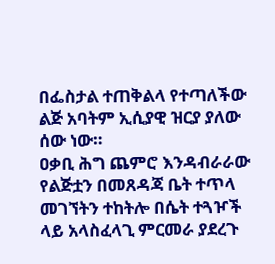በፌስታል ተጠቅልላ የተጣለችው ልጅ አባትም ኢሲያዊ ዝርያ ያለው ሰው ነው።
ዐቃቢ ሕግ ጨምሮ እንዳብራራው የልጅቷን በመጸዳጃ ቤት ተጥላ መገኘትን ተከትሎ በሴት ተጓዦች ላይ አላስፈላጊ ምርመራ ያደረጉ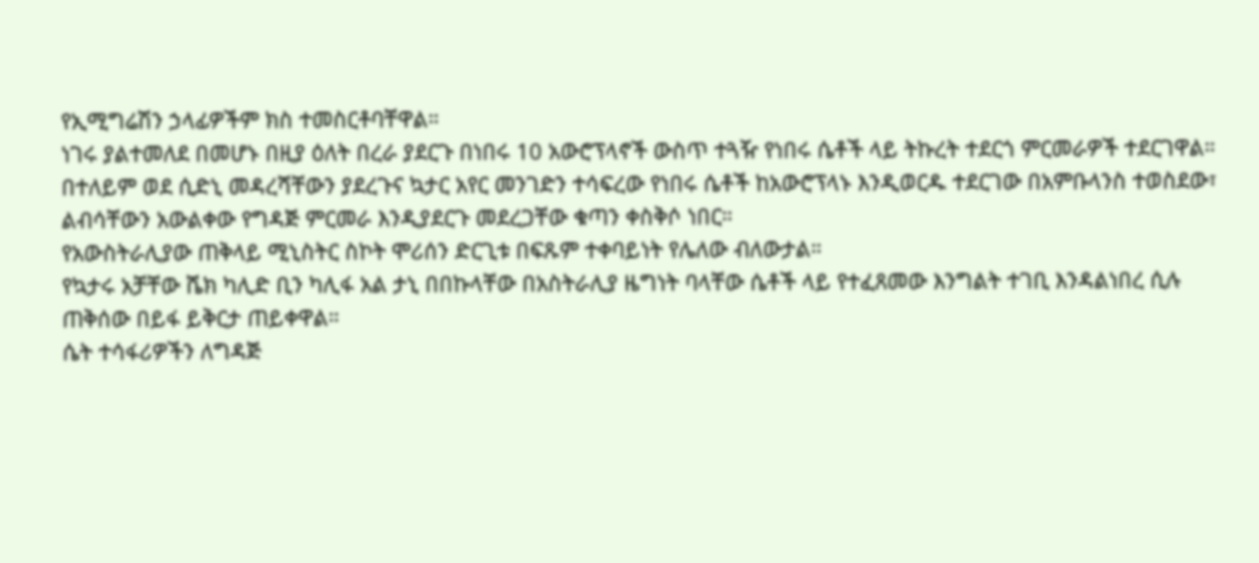የኢሚግሬሽን ኃላፊዎችም ክስ ተመስርቶባቸዋል።
ነገሩ ያልተመለደ በመሆኑ በዚያ ዕለት በረራ ያደርጉ በነበሩ 10 አውሮፕላኖች ውስጥ ተጓዥ የነበሩ ሴቶች ላይ ትኩረት ተደርጎ ምርመራዎች ተደርገዋል።
በተለይም ወደ ሲድኒ መዳረሻቸውን ያደረጉና ኳታር አየር መንገድን ተሳፍረው የነበሩ ሴቶች ከአውሮፕላኑ እንዲወርዱ ተደርገው በአምቡላንስ ተወስደው፣ ልብሳቸውን አውልቀው የግዳጅ ምርመራ እንዲያደርጉ መደረጋቸው ቁጣን ቀስቅሶ ነበር።
የአውስትራሊያው ጠቅላይ ሚኒስትር ስኮት ሞሪሰን ድርጊቱ በፍጹም ተቀባይነት የሌለው ብለውታል።
የኳታሩ አቻቸው ሼክ ካሊድ ቢን ካሊፋ አል ታኒ በበኩላቸው በአስትራሊያ ዜግነት ባላቸው ሴቶች ላይ የተፈጸመው እንግልት ተገቢ እንዳልነበረ ሲሉ ጠቅሰው በይፋ ይቅርታ ጠይቀዋል።
ሴት ተሳፋሪዎችን ለግዳጅ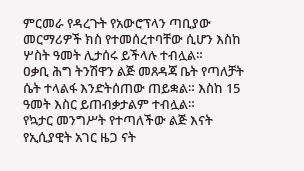ምርመራ የዳረጉት የአውሮፕላን ጣቢያው መርማሪዎች ክስ የተመሰረተባቸው ሲሆን እስከ ሦስት ዓመት ሊታሰሩ ይችላሉ ተብሏል።
ዐቃቢ ሕግ ትንሽዋን ልጅ መጸዳጃ ቤት የጣለቻት ሴት ተላልፋ እንድትሰጠው ጠይቋል። እስከ 15 ዓመት እስር ይጠብቃታልም ተብሏል።
የኳታር መንግሥት የተጣለችው ልጅ እናት የኢሲያዊት አገር ዜጋ ናት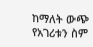ከማለት ውጭ የአገሪቱን ስም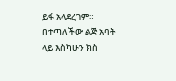ይፋ አላደረገም።
በተጣለችው ልጅ አባት ላይ እስካሁን ክስ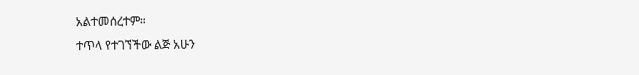አልተመሰረተም።
ተጥላ የተገኘችው ልጅ አሁን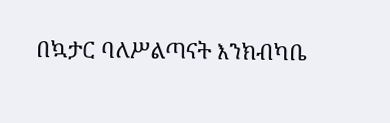በኳታር ባለሥልጣናት እንክብካቤ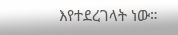እየተደረገላት ነው።